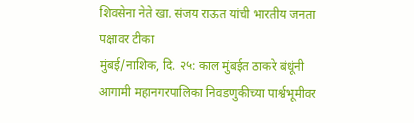शिवसेना नेते खा. संजय राऊत यांची भारतीय जनता पक्षावर टीका
मुंबई/नाशिक, दि. २५: काल मुंबईत ठाकरे बंधूंनी आगामी महानगरपालिका निवडणुकीच्या पार्श्वभूमीवर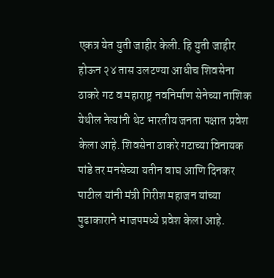एकत्र येत युती जाहीर केली. हि युती जाहीर होऊन २४ तास उलटण्या आधीच शिवसेना ठाकरे गट व महाराष्ट्र नवनिर्माण सेनेच्या नाशिक येथील नेत्यांनी थेट भारतीय जनता पक्षात प्रवेश केला आहे. शिवसेना ठाकरे गटाच्या विनायक पांडे तर मनसेच्या यतीन वाघ आणि दिनकर पाटील यांनी मंत्री गिरीश महाजन यांच्या पुढाकाराने भाजपमध्ये प्रवेश केला आहे.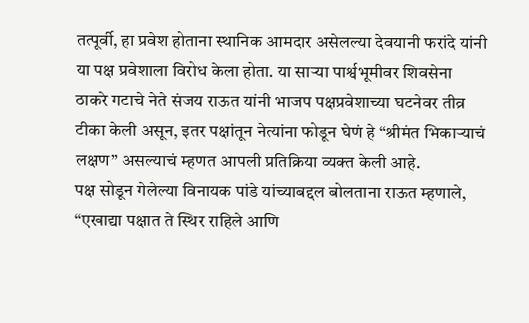तत्पूर्वी, हा प्रवेश होताना स्थानिक आमदार असेलल्या देवयानी फरांदे यांनी या पक्ष प्रवेशाला विरोध केला होता. या साऱ्या पार्श्वभूमीवर शिवसेना ठाकरे गटाचे नेते संजय राऊत यांनी भाजप पक्षप्रवेशाच्या घटनेवर तीव्र टीका केली असून, इतर पक्षांतून नेत्यांना फोडून घेणं हे “श्रीमंत भिकाऱ्याचं लक्षण” असल्याचं म्हणत आपली प्रतिक्रिया व्यक्त केली आहे.
पक्ष सोडून गेलेल्या विनायक पांडे यांच्याबद्दल बोलताना राऊत म्हणाले, “एखाद्या पक्षात ते स्थिर राहिले आणि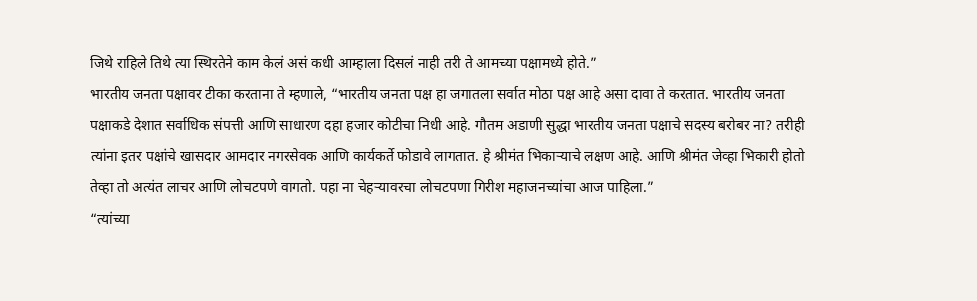जिथे राहिले तिथे त्या स्थिरतेने काम केलं असं कधी आम्हाला दिसलं नाही तरी ते आमच्या पक्षामध्ये होते.”
भारतीय जनता पक्षावर टीका करताना ते म्हणाले, “भारतीय जनता पक्ष हा जगातला सर्वात मोठा पक्ष आहे असा दावा ते करतात. भारतीय जनता पक्षाकडे देशात सर्वाधिक संपत्ती आणि साधारण दहा हजार कोटीचा निधी आहे. गौतम अडाणी सुद्धा भारतीय जनता पक्षाचे सदस्य बरोबर ना? तरीही त्यांना इतर पक्षांचे खासदार आमदार नगरसेवक आणि कार्यकर्ते फोडावे लागतात. हे श्रीमंत भिकाऱ्याचे लक्षण आहे. आणि श्रीमंत जेव्हा भिकारी होतो तेव्हा तो अत्यंत लाचर आणि लोचटपणे वागतो. पहा ना चेहऱ्यावरचा लोचटपणा गिरीश महाजनच्यांचा आज पाहिला.”
“त्यांच्या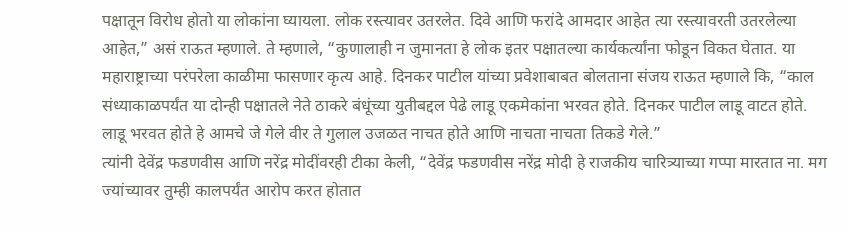पक्षातून विरोध होतो या लोकांना घ्यायला. लोक रस्त्यावर उतरलेत. दिवे आणि फरांदे आमदार आहेत त्या रस्त्यावरती उतरलेल्या आहेत,” असं राऊत म्हणाले. ते म्हणाले, “कुणालाही न जुमानता हे लोक इतर पक्षातल्या कार्यकर्त्यांना फोडून विकत घेतात. या महाराष्ट्राच्या परंपरेला काळीमा फासणार कृत्य आहे. दिनकर पाटील यांच्या प्रवेशाबाबत बोलताना संजय राऊत म्हणाले कि, “काल संध्याकाळपर्यंत या दोन्ही पक्षातले नेते ठाकरे बंधूंच्या युतीबद्दल पेढे लाडू एकमेकांना भरवत होते. दिनकर पाटील लाडू वाटत होते. लाडू भरवत होते हे आमचे जे गेले वीर ते गुलाल उजळत नाचत होते आणि नाचता नाचता तिकडे गेले.”
त्यांनी देवेंद्र फडणवीस आणि नरेंद्र मोदींवरही टीका केली, “देवेंद्र फडणवीस नरेंद्र मोदी हे राजकीय चारित्र्याच्या गप्पा मारतात ना. मग ज्यांच्यावर तुम्ही कालपर्यंत आरोप करत होतात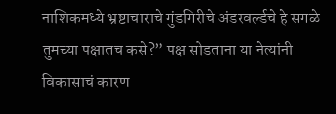नाशिकमध्ये भ्रष्टाचाराचे गुंडगिरीचे अंडरवर्ल्डचे हे सगळे तुमच्या पक्षातच कसे?” पक्ष सोडताना या नेत्यांनी विकासाचं कारण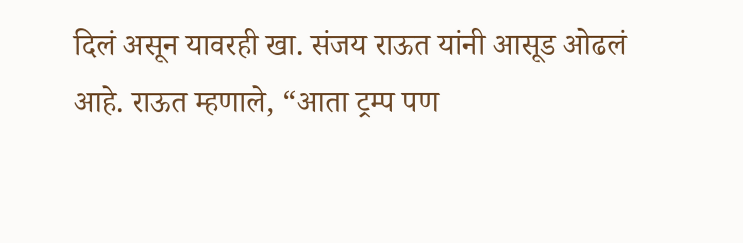दिलं असून यावरही खा. संजय राऊत यांनी आसूड ओढलं आहे. राऊत म्हणाले, “आता ट्रम्प पण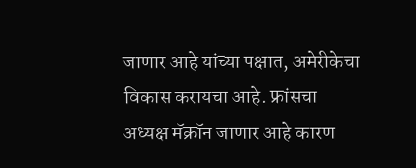जाणार आहे यांच्या पक्षात, अमेरीकेचा विकास करायचा आहे. फ्रांसचा अध्यक्ष मॅक्रॉन जाणार आहे कारण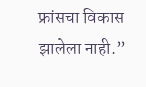फ्रांसचा विकास झालेला नाही.”